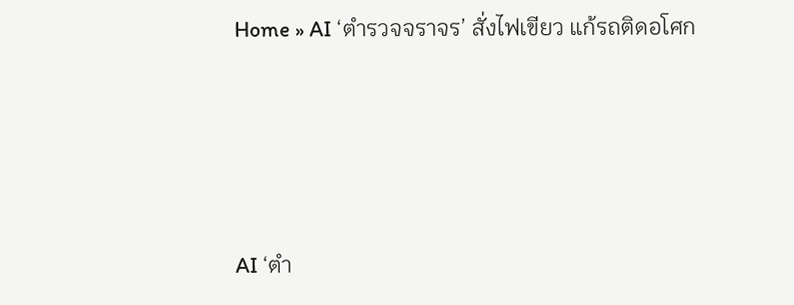Home » AI ‘ตำรวจจราจร’ สั่งไฟเขียว แก้รถติดอโศก






AI ‘ตำ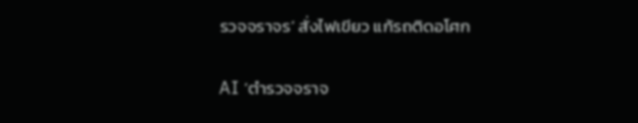รวจจราจร’ สั่งไฟเขียว แก้รถติดอโศก


AI ‘ตำรวจจราจ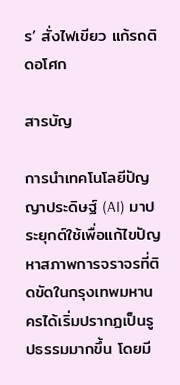ร’ สั่งไฟเขียว แก้รถติดอโศก

สารบัญ

การนำเทคโนโลยีปัญญาประดิษฐ์ (AI) มาประยุกต์ใช้เพื่อแก้ไขปัญหาสภาพการจราจรที่ติดขัดในกรุงเทพมหานครได้เริ่มปรากฏเป็นรูปธรรมมากขึ้น โดยมี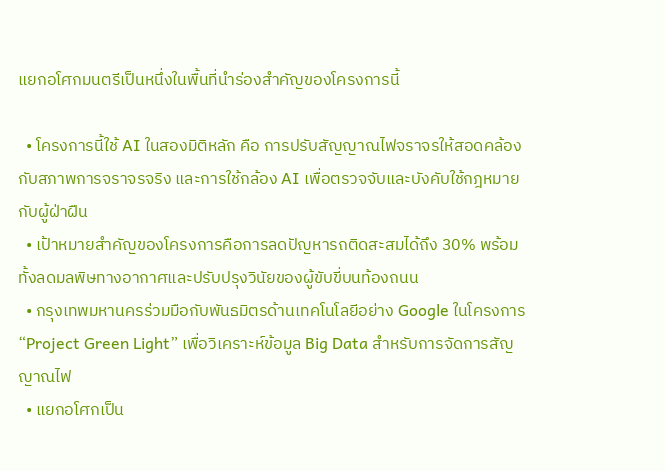แยกอโศกมนตรีเป็นหนึ่งในพื้นที่นำร่องสำคัญของโครงการนี้

  • โครงการนี้ใช้ AI ในสองมิติหลัก คือ การปรับสัญญาณไฟจราจรให้สอดคล้องกับสภาพการจราจรจริง และการใช้กล้อง AI เพื่อตรวจจับและบังคับใช้กฎหมายกับผู้ฝ่าฝืน
  • เป้าหมายสำคัญของโครงการคือการลดปัญหารถติดสะสมได้ถึง 30% พร้อมทั้งลดมลพิษทางอากาศและปรับปรุงวินัยของผู้ขับขี่บนท้องถนน
  • กรุงเทพมหานครร่วมมือกับพันธมิตรด้านเทคโนโลยีอย่าง Google ในโครงการ “Project Green Light” เพื่อวิเคราะห์ข้อมูล Big Data สำหรับการจัดการสัญญาณไฟ
  • แยกอโศกเป็น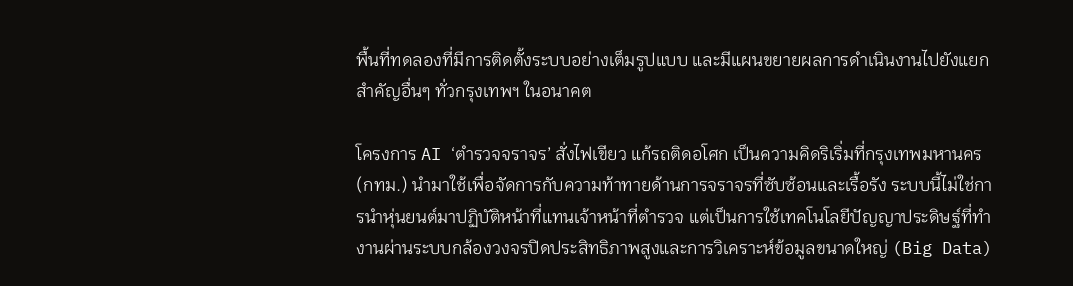พื้นที่ทดลองที่มีการติดตั้งระบบอย่างเต็มรูปแบบ และมีแผนขยายผลการดำเนินงานไปยังแยกสำคัญอื่นๆ ทั่วกรุงเทพฯ ในอนาคต

โครงการ AI ‘ตำรวจจราจร’ สั่งไฟเขียว แก้รถติดอโศก เป็นความคิดริเริ่มที่กรุงเทพมหานคร (กทม.) นำมาใช้เพื่อจัดการกับความท้าทายด้านการจราจรที่ซับซ้อนและเรื้อรัง ระบบนี้ไม่ใช่การนำหุ่นยนต์มาปฏิบัติหน้าที่แทนเจ้าหน้าที่ตำรวจ แต่เป็นการใช้เทคโนโลยีปัญญาประดิษฐ์ที่ทำงานผ่านระบบกล้องวงจรปิดประสิทธิภาพสูงและการวิเคราะห์ข้อมูลขนาดใหญ่ (Big Data)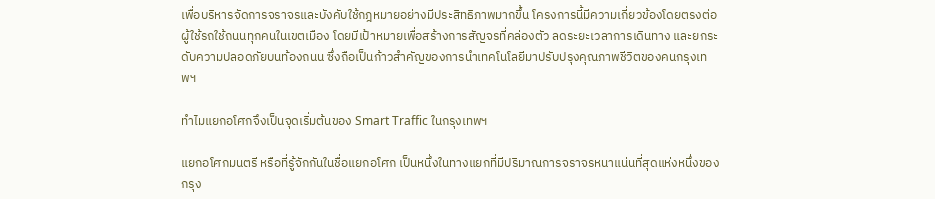เพื่อบริหารจัดการจราจรและบังคับใช้กฎหมายอย่างมีประสิทธิภาพมากขึ้น โครงการนี้มีความเกี่ยวข้องโดยตรงต่อผู้ใช้รถใช้ถนนทุกคนในเขตเมือง โดยมีเป้าหมายเพื่อสร้างการสัญจรที่คล่องตัว ลดระยะเวลาการเดินทาง และยกระดับความปลอดภัยบนท้องถนน ซึ่งถือเป็นก้าวสำคัญของการนำเทคโนโลยีมาปรับปรุงคุณภาพชีวิตของคนกรุงเทพฯ

ทำไมแยกอโศกจึงเป็นจุดเริ่มต้นของ Smart Traffic ในกรุงเทพฯ

แยกอโศกมนตรี หรือที่รู้จักกันในชื่อแยกอโศก เป็นหนึ่งในทางแยกที่มีปริมาณการจราจรหนาแน่นที่สุดแห่งหนึ่งของกรุง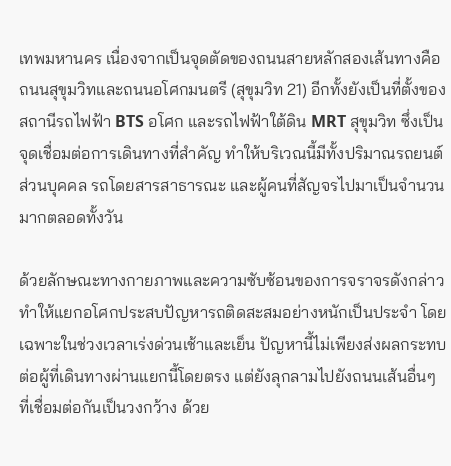เทพมหานคร เนื่องจากเป็นจุดตัดของถนนสายหลักสองเส้นทางคือถนนสุขุมวิทและถนนอโศกมนตรี (สุขุมวิท 21) อีกทั้งยังเป็นที่ตั้งของสถานีรถไฟฟ้า BTS อโศก และรถไฟฟ้าใต้ดิน MRT สุขุมวิท ซึ่งเป็นจุดเชื่อมต่อการเดินทางที่สำคัญ ทำให้บริเวณนี้มีทั้งปริมาณรถยนต์ส่วนบุคคล รถโดยสารสาธารณะ และผู้คนที่สัญจรไปมาเป็นจำนวนมากตลอดทั้งวัน

ด้วยลักษณะทางกายภาพและความซับซ้อนของการจราจรดังกล่าว ทำให้แยกอโศกประสบปัญหารถติดสะสมอย่างหนักเป็นประจำ โดยเฉพาะในช่วงเวลาเร่งด่วนเช้าและเย็น ปัญหานี้ไม่เพียงส่งผลกระทบต่อผู้ที่เดินทางผ่านแยกนี้โดยตรง แต่ยังลุกลามไปยังถนนเส้นอื่นๆ ที่เชื่อมต่อกันเป็นวงกว้าง ด้วย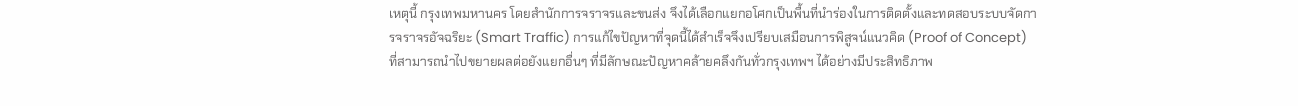เหตุนี้ กรุงเทพมหานคร โดยสำนักการจราจรและขนส่ง จึงได้เลือกแยกอโศกเป็นพื้นที่นำร่องในการติดตั้งและทดสอบระบบจัดการจราจรอัจฉริยะ (Smart Traffic) การแก้ไขปัญหาที่จุดนี้ได้สำเร็จจึงเปรียบเสมือนการพิสูจน์แนวคิด (Proof of Concept) ที่สามารถนำไปขยายผลต่อยังแยกอื่นๆ ที่มีลักษณะปัญหาคล้ายคลึงกันทั่วกรุงเทพฯ ได้อย่างมีประสิทธิภาพ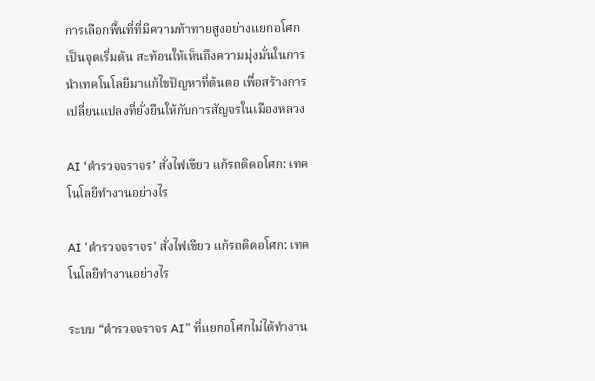การเลือกพื้นที่ที่มีความท้าทายสูงอย่างแยกอโศกเป็นจุดเริ่มต้น สะท้อนให้เห็นถึงความมุ่งมั่นในการนำเทคโนโลยีมาแก้ไขปัญหาที่ต้นตอ เพื่อสร้างการเปลี่ยนแปลงที่ยั่งยืนให้กับการสัญจรในเมืองหลวง

AI ‘ตำรวจจราจร’ สั่งไฟเขียว แก้รถติดอโศก: เทคโนโลยีทำงานอย่างไร

AI 'ตำรวจจราจร' สั่งไฟเขียว แก้รถติดอโศก: เทคโนโลยีทำงานอย่างไร

ระบบ “ตำรวจจราจร AI” ที่แยกอโศกไม่ได้ทำงาน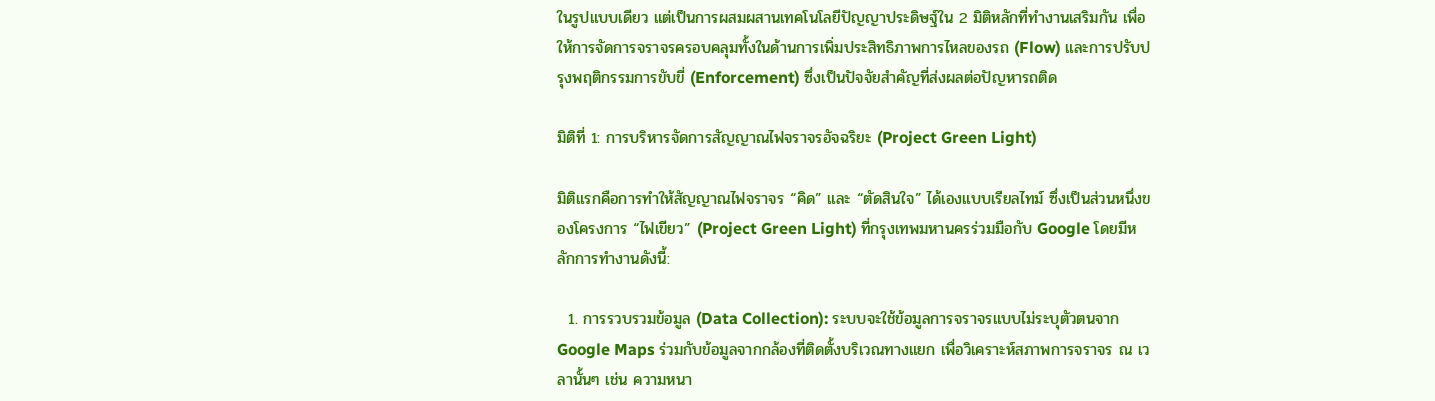ในรูปแบบเดียว แต่เป็นการผสมผสานเทคโนโลยีปัญญาประดิษฐ์ใน 2 มิติหลักที่ทำงานเสริมกัน เพื่อให้การจัดการจราจรครอบคลุมทั้งในด้านการเพิ่มประสิทธิภาพการไหลของรถ (Flow) และการปรับปรุงพฤติกรรมการขับขี่ (Enforcement) ซึ่งเป็นปัจจัยสำคัญที่ส่งผลต่อปัญหารถติด

มิติที่ 1: การบริหารจัดการสัญญาณไฟจราจรอัจฉริยะ (Project Green Light)

มิติแรกคือการทำให้สัญญาณไฟจราจร “คิด” และ “ตัดสินใจ” ได้เองแบบเรียลไทม์ ซึ่งเป็นส่วนหนึ่งของโครงการ “ไฟเขียว” (Project Green Light) ที่กรุงเทพมหานครร่วมมือกับ Google โดยมีหลักการทำงานดังนี้:

  1. การรวบรวมข้อมูล (Data Collection): ระบบจะใช้ข้อมูลการจราจรแบบไม่ระบุตัวตนจาก Google Maps ร่วมกับข้อมูลจากกล้องที่ติดตั้งบริเวณทางแยก เพื่อวิเคราะห์สภาพการจราจร ณ เวลานั้นๆ เช่น ความหนา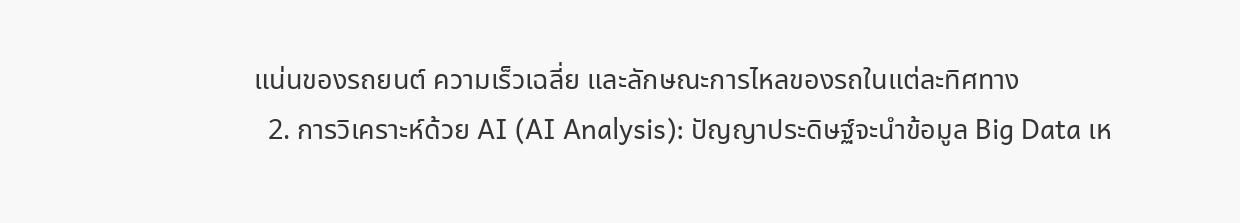แน่นของรถยนต์ ความเร็วเฉลี่ย และลักษณะการไหลของรถในแต่ละทิศทาง
  2. การวิเคราะห์ด้วย AI (AI Analysis): ปัญญาประดิษฐ์จะนำข้อมูล Big Data เห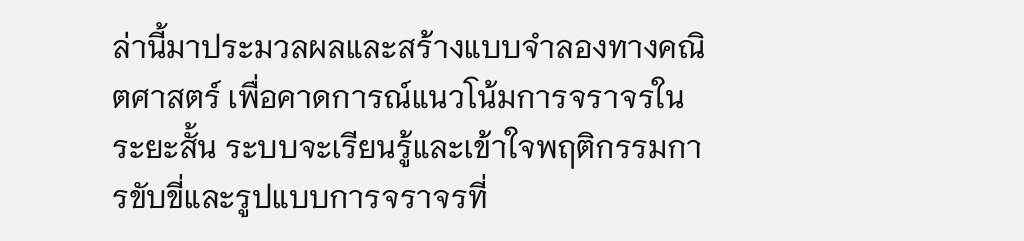ล่านี้มาประมวลผลและสร้างแบบจำลองทางคณิตศาสตร์ เพื่อคาดการณ์แนวโน้มการจราจรในระยะสั้น ระบบจะเรียนรู้และเข้าใจพฤติกรรมการขับขี่และรูปแบบการจราจรที่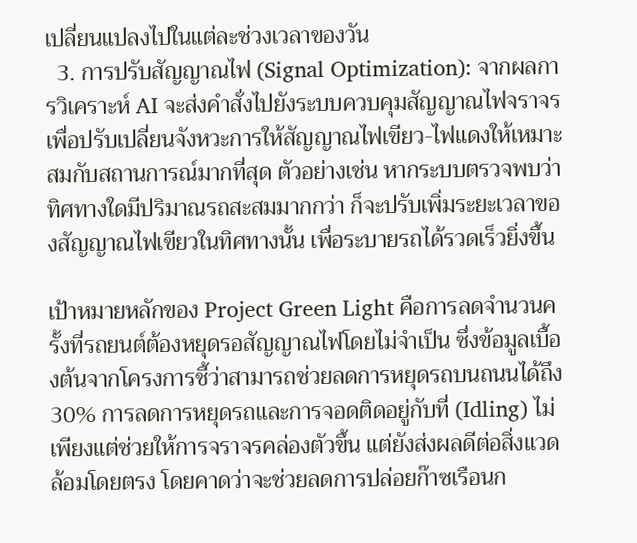เปลี่ยนแปลงไปในแต่ละช่วงเวลาของวัน
  3. การปรับสัญญาณไฟ (Signal Optimization): จากผลการวิเคราะห์ AI จะส่งคำสั่งไปยังระบบควบคุมสัญญาณไฟจราจรเพื่อปรับเปลี่ยนจังหวะการให้สัญญาณไฟเขียว-ไฟแดงให้เหมาะสมกับสถานการณ์มากที่สุด ตัวอย่างเช่น หากระบบตรวจพบว่าทิศทางใดมีปริมาณรถสะสมมากกว่า ก็จะปรับเพิ่มระยะเวลาของสัญญาณไฟเขียวในทิศทางนั้น เพื่อระบายรถได้รวดเร็วยิ่งขึ้น

เป้าหมายหลักของ Project Green Light คือการลดจำนวนครั้งที่รถยนต์ต้องหยุดรอสัญญาณไฟโดยไม่จำเป็น ซึ่งข้อมูลเบื้องต้นจากโครงการชี้ว่าสามารถช่วยลดการหยุดรถบนถนนได้ถึง 30% การลดการหยุดรถและการจอดติดอยู่กับที่ (Idling) ไม่เพียงแต่ช่วยให้การจราจรคล่องตัวขึ้น แต่ยังส่งผลดีต่อสิ่งแวดล้อมโดยตรง โดยคาดว่าจะช่วยลดการปล่อยก๊าซเรือนก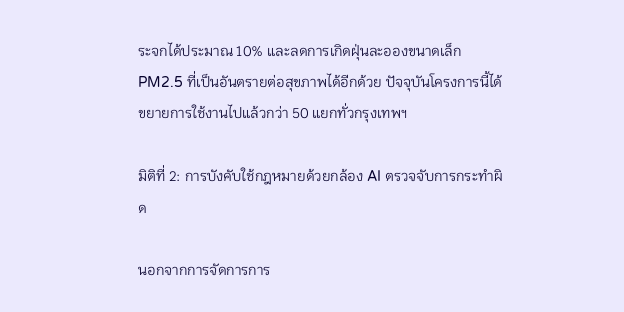ระจกได้ประมาณ 10% และลดการเกิดฝุ่นละอองขนาดเล็ก PM2.5 ที่เป็นอันตรายต่อสุขภาพได้อีกด้วย ปัจจุบันโครงการนี้ได้ขยายการใช้งานไปแล้วกว่า 50 แยกทั่วกรุงเทพฯ

มิติที่ 2: การบังคับใช้กฎหมายด้วยกล้อง AI ตรวจจับการกระทำผิด

นอกจากการจัดการการ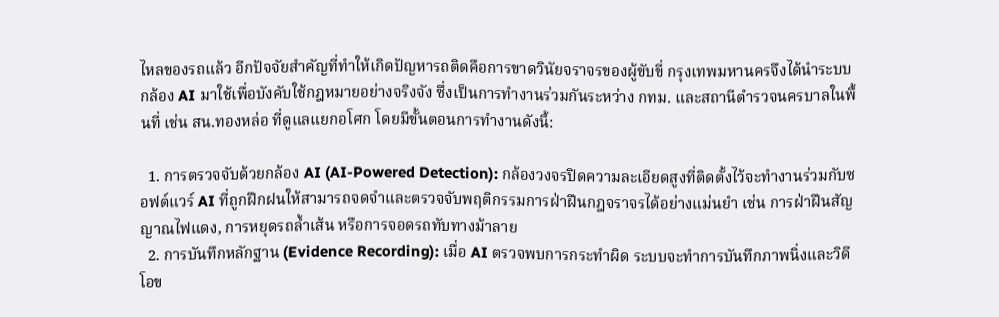ไหลของรถแล้ว อีกปัจจัยสำคัญที่ทำให้เกิดปัญหารถติดคือการขาดวินัยจราจรของผู้ขับขี่ กรุงเทพมหานครจึงได้นำระบบกล้อง AI มาใช้เพื่อบังคับใช้กฎหมายอย่างจริงจัง ซึ่งเป็นการทำงานร่วมกันระหว่าง กทม. และสถานีตำรวจนครบาลในพื้นที่ เช่น สน.ทองหล่อ ที่ดูแลแยกอโศก โดยมีขั้นตอนการทำงานดังนี้:

  1. การตรวจจับด้วยกล้อง AI (AI-Powered Detection): กล้องวงจรปิดความละเอียดสูงที่ติดตั้งไว้จะทำงานร่วมกับซอฟต์แวร์ AI ที่ถูกฝึกฝนให้สามารถจดจำและตรวจจับพฤติกรรมการฝ่าฝืนกฎจราจรได้อย่างแม่นยำ เช่น การฝ่าฝืนสัญญาณไฟแดง, การหยุดรถล้ำเส้น หรือการจอดรถทับทางม้าลาย
  2. การบันทึกหลักฐาน (Evidence Recording): เมื่อ AI ตรวจพบการกระทำผิด ระบบจะทำการบันทึกภาพนิ่งและวิดีโอข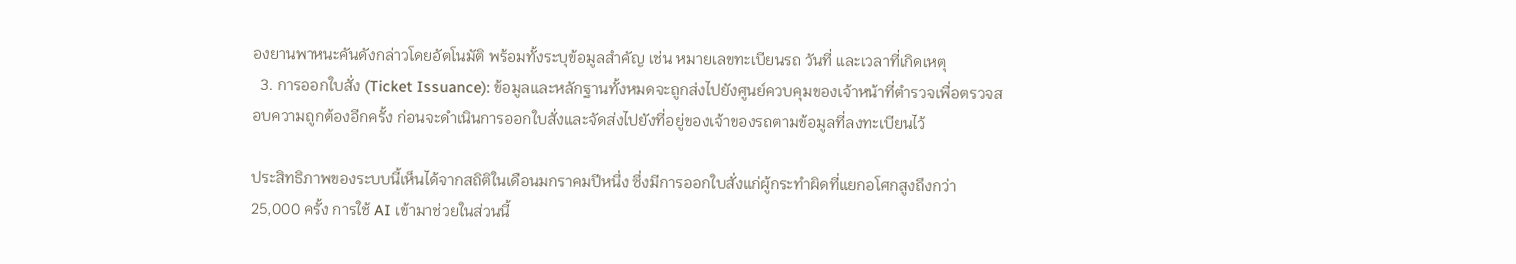องยานพาหนะคันดังกล่าวโดยอัตโนมัติ พร้อมทั้งระบุข้อมูลสำคัญ เช่น หมายเลขทะเบียนรถ วันที่ และเวลาที่เกิดเหตุ
  3. การออกใบสั่ง (Ticket Issuance): ข้อมูลและหลักฐานทั้งหมดจะถูกส่งไปยังศูนย์ควบคุมของเจ้าหน้าที่ตำรวจเพื่อตรวจสอบความถูกต้องอีกครั้ง ก่อนจะดำเนินการออกใบสั่งและจัดส่งไปยังที่อยู่ของเจ้าของรถตามข้อมูลที่ลงทะเบียนไว้

ประสิทธิภาพของระบบนี้เห็นได้จากสถิติในเดือนมกราคมปีหนึ่ง ซึ่งมีการออกใบสั่งแก่ผู้กระทำผิดที่แยกอโศกสูงถึงกว่า 25,000 ครั้ง การใช้ AI เข้ามาช่วยในส่วนนี้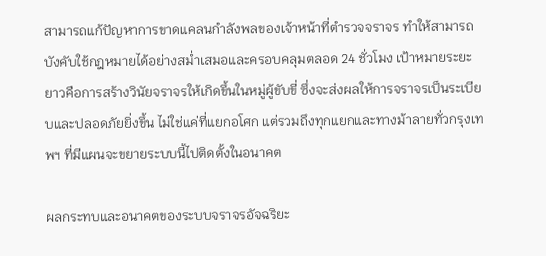สามารถแก้ปัญหาการขาดแคลนกำลังพลของเจ้าหน้าที่ตำรวจจราจร ทำให้สามารถบังคับใช้กฎหมายได้อย่างสม่ำเสมอและครอบคลุมตลอด 24 ชั่วโมง เป้าหมายระยะยาวคือการสร้างวินัยจราจรให้เกิดขึ้นในหมู่ผู้ขับขี่ ซึ่งจะส่งผลให้การจราจรเป็นระเบียบและปลอดภัยยิ่งขึ้น ไม่ใช่แค่ที่แยกอโศก แต่รวมถึงทุกแยกและทางม้าลายทั่วกรุงเทพฯ ที่มีแผนจะขยายระบบนี้ไปติดตั้งในอนาคต

ผลกระทบและอนาคตของระบบจราจรอัจฉริยะ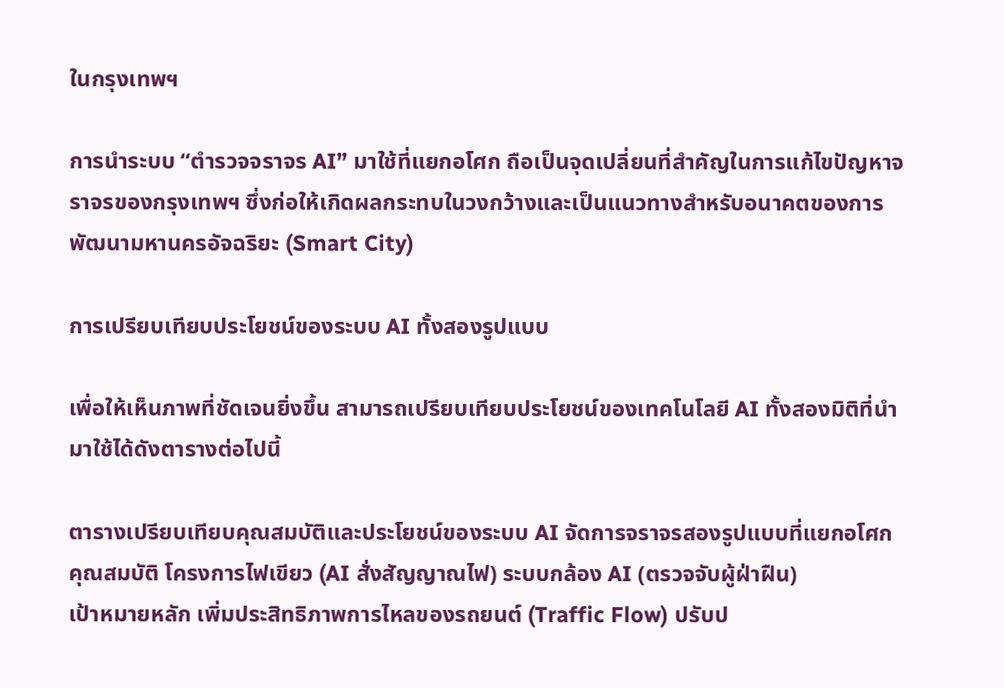ในกรุงเทพฯ

การนำระบบ “ตำรวจจราจร AI” มาใช้ที่แยกอโศก ถือเป็นจุดเปลี่ยนที่สำคัญในการแก้ไขปัญหาจราจรของกรุงเทพฯ ซึ่งก่อให้เกิดผลกระทบในวงกว้างและเป็นแนวทางสำหรับอนาคตของการพัฒนามหานครอัจฉริยะ (Smart City)

การเปรียบเทียบประโยชน์ของระบบ AI ทั้งสองรูปแบบ

เพื่อให้เห็นภาพที่ชัดเจนยิ่งขึ้น สามารถเปรียบเทียบประโยชน์ของเทคโนโลยี AI ทั้งสองมิติที่นำมาใช้ได้ดังตารางต่อไปนี้

ตารางเปรียบเทียบคุณสมบัติและประโยชน์ของระบบ AI จัดการจราจรสองรูปแบบที่แยกอโศก
คุณสมบัติ โครงการไฟเขียว (AI สั่งสัญญาณไฟ) ระบบกล้อง AI (ตรวจจับผู้ฝ่าฝืน)
เป้าหมายหลัก เพิ่มประสิทธิภาพการไหลของรถยนต์ (Traffic Flow) ปรับป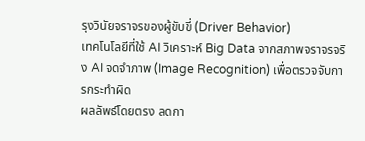รุงวินัยจราจรของผู้ขับขี่ (Driver Behavior)
เทคโนโลยีที่ใช้ AI วิเคราะห์ Big Data จากสภาพจราจรจริง AI จดจำภาพ (Image Recognition) เพื่อตรวจจับการกระทำผิด
ผลลัพธ์โดยตรง ลดกา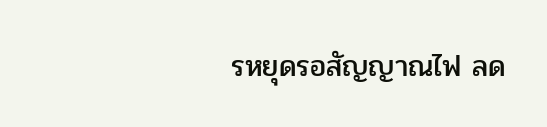รหยุดรอสัญญาณไฟ ลด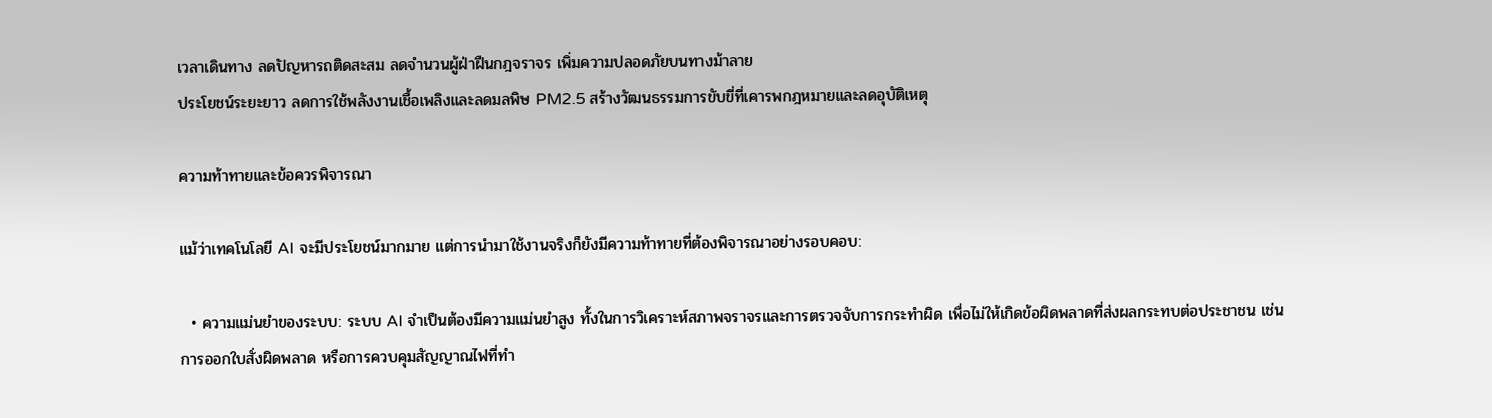เวลาเดินทาง ลดปัญหารถติดสะสม ลดจำนวนผู้ฝ่าฝืนกฎจราจร เพิ่มความปลอดภัยบนทางม้าลาย
ประโยชน์ระยะยาว ลดการใช้พลังงานเชื้อเพลิงและลดมลพิษ PM2.5 สร้างวัฒนธรรมการขับขี่ที่เคารพกฎหมายและลดอุบัติเหตุ

ความท้าทายและข้อควรพิจารณา

แม้ว่าเทคโนโลยี AI จะมีประโยชน์มากมาย แต่การนำมาใช้งานจริงก็ยังมีความท้าทายที่ต้องพิจารณาอย่างรอบคอบ:

  • ความแม่นยำของระบบ: ระบบ AI จำเป็นต้องมีความแม่นยำสูง ทั้งในการวิเคราะห์สภาพจราจรและการตรวจจับการกระทำผิด เพื่อไม่ให้เกิดข้อผิดพลาดที่ส่งผลกระทบต่อประชาชน เช่น การออกใบสั่งผิดพลาด หรือการควบคุมสัญญาณไฟที่ทำ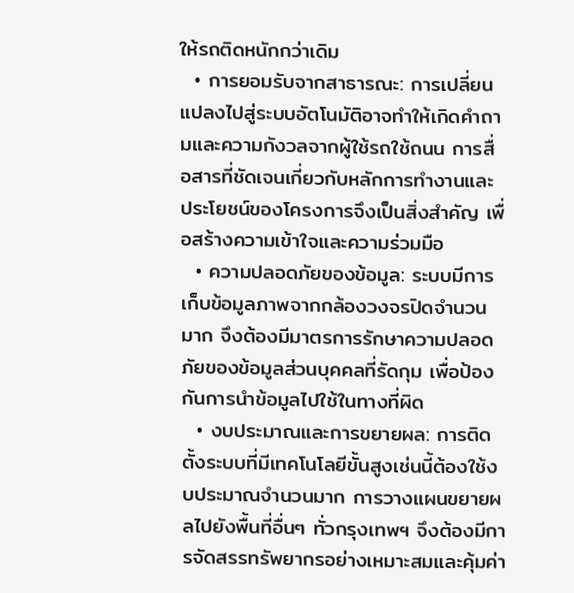ให้รถติดหนักกว่าเดิม
  • การยอมรับจากสาธารณะ: การเปลี่ยนแปลงไปสู่ระบบอัตโนมัติอาจทำให้เกิดคำถามและความกังวลจากผู้ใช้รถใช้ถนน การสื่อสารที่ชัดเจนเกี่ยวกับหลักการทำงานและประโยชน์ของโครงการจึงเป็นสิ่งสำคัญ เพื่อสร้างความเข้าใจและความร่วมมือ
  • ความปลอดภัยของข้อมูล: ระบบมีการเก็บข้อมูลภาพจากกล้องวงจรปิดจำนวนมาก จึงต้องมีมาตรการรักษาความปลอดภัยของข้อมูลส่วนบุคคลที่รัดกุม เพื่อป้องกันการนำข้อมูลไปใช้ในทางที่ผิด
  • งบประมาณและการขยายผล: การติดตั้งระบบที่มีเทคโนโลยีขั้นสูงเช่นนี้ต้องใช้งบประมาณจำนวนมาก การวางแผนขยายผลไปยังพื้นที่อื่นๆ ทั่วกรุงเทพฯ จึงต้องมีการจัดสรรทรัพยากรอย่างเหมาะสมและคุ้มค่า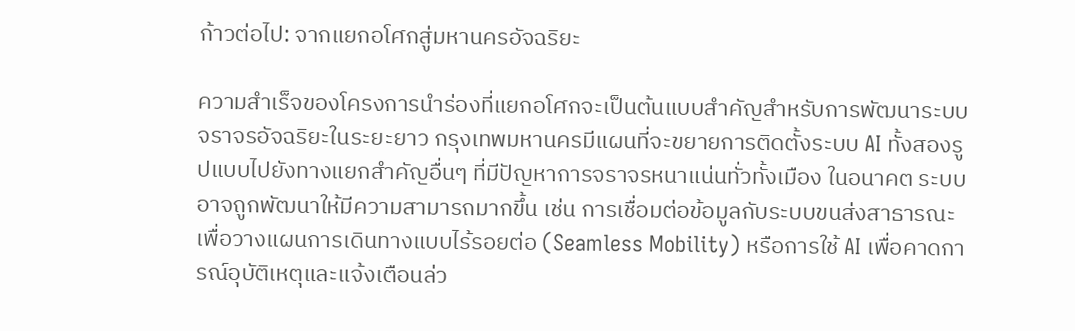ก้าวต่อไป: จากแยกอโศกสู่มหานครอัจฉริยะ

ความสำเร็จของโครงการนำร่องที่แยกอโศกจะเป็นต้นแบบสำคัญสำหรับการพัฒนาระบบจราจรอัจฉริยะในระยะยาว กรุงเทพมหานครมีแผนที่จะขยายการติดตั้งระบบ AI ทั้งสองรูปแบบไปยังทางแยกสำคัญอื่นๆ ที่มีปัญหาการจราจรหนาแน่นทั่วทั้งเมือง ในอนาคต ระบบอาจถูกพัฒนาให้มีความสามารถมากขึ้น เช่น การเชื่อมต่อข้อมูลกับระบบขนส่งสาธารณะ เพื่อวางแผนการเดินทางแบบไร้รอยต่อ (Seamless Mobility) หรือการใช้ AI เพื่อคาดการณ์อุบัติเหตุและแจ้งเตือนล่ว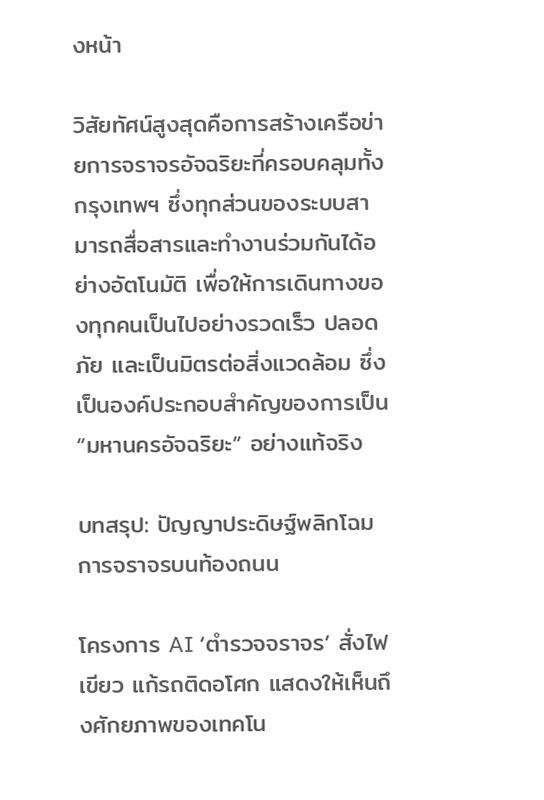งหน้า

วิสัยทัศน์สูงสุดคือการสร้างเครือข่ายการจราจรอัจฉริยะที่ครอบคลุมทั้งกรุงเทพฯ ซึ่งทุกส่วนของระบบสามารถสื่อสารและทำงานร่วมกันได้อย่างอัตโนมัติ เพื่อให้การเดินทางของทุกคนเป็นไปอย่างรวดเร็ว ปลอดภัย และเป็นมิตรต่อสิ่งแวดล้อม ซึ่งเป็นองค์ประกอบสำคัญของการเป็น “มหานครอัจฉริยะ” อย่างแท้จริง

บทสรุป: ปัญญาประดิษฐ์พลิกโฉมการจราจรบนท้องถนน

โครงการ AI ‘ตำรวจจราจร’ สั่งไฟเขียว แก้รถติดอโศก แสดงให้เห็นถึงศักยภาพของเทคโน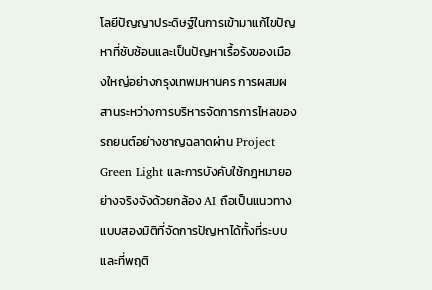โลยีปัญญาประดิษฐ์ในการเข้ามาแก้ไขปัญหาที่ซับซ้อนและเป็นปัญหาเรื้อรังของเมืองใหญ่อย่างกรุงเทพมหานคร การผสมผสานระหว่างการบริหารจัดการการไหลของรถยนต์อย่างชาญฉลาดผ่าน Project Green Light และการบังคับใช้กฎหมายอย่างจริงจังด้วยกล้อง AI ถือเป็นแนวทางแบบสองมิติที่จัดการปัญหาได้ทั้งที่ระบบและที่พฤติ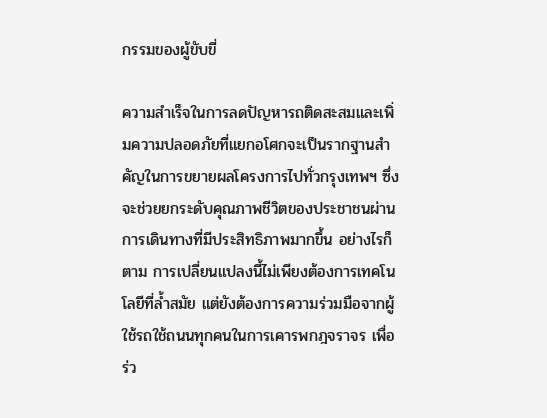กรรมของผู้ขับขี่

ความสำเร็จในการลดปัญหารถติดสะสมและเพิ่มความปลอดภัยที่แยกอโศกจะเป็นรากฐานสำคัญในการขยายผลโครงการไปทั่วกรุงเทพฯ ซึ่งจะช่วยยกระดับคุณภาพชีวิตของประชาชนผ่านการเดินทางที่มีประสิทธิภาพมากขึ้น อย่างไรก็ตาม การเปลี่ยนแปลงนี้ไม่เพียงต้องการเทคโนโลยีที่ล้ำสมัย แต่ยังต้องการความร่วมมือจากผู้ใช้รถใช้ถนนทุกคนในการเคารพกฎจราจร เพื่อร่ว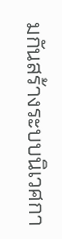มกันสร้างระบบนิเวศกา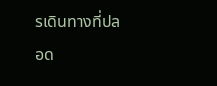รเดินทางที่ปลอด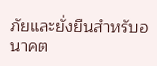ภัยและยั่งยืนสำหรับอนาคต